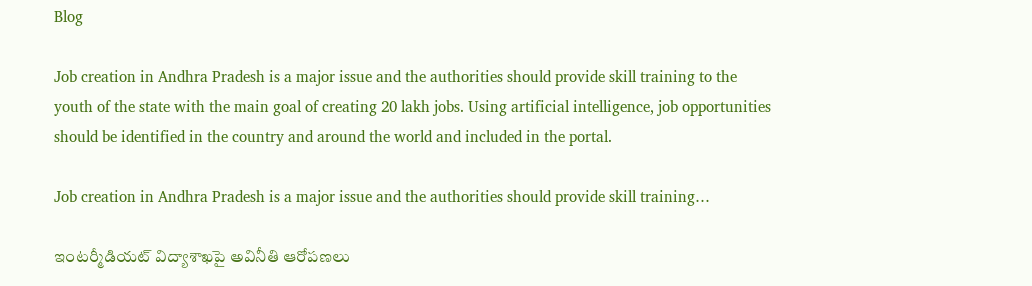Blog

Job creation in Andhra Pradesh is a major issue and the authorities should provide skill training to the youth of the state with the main goal of creating 20 lakh jobs. Using artificial intelligence, job opportunities should be identified in the country and around the world and included in the portal.

Job creation in Andhra Pradesh is a major issue and the authorities should provide skill training…

ఇంటర్మీడియట్‌ విద్యాశాఖపై అవినీతి ఆరోపణలు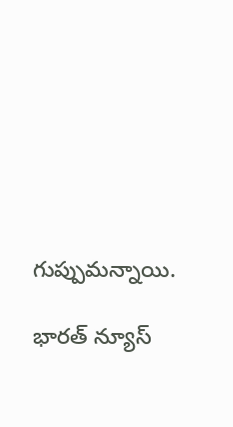గుప్పుమన్నాయి.

భారత్ న్యూస్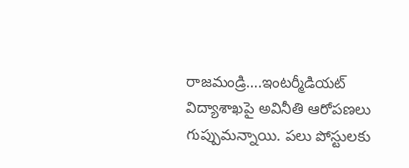రాజమండ్రి….ఇంటర్మీడియట్‌ విద్యాశాఖపై అవినీతి ఆరోపణలు గుప్పుమన్నాయి. పలు పోస్టులకు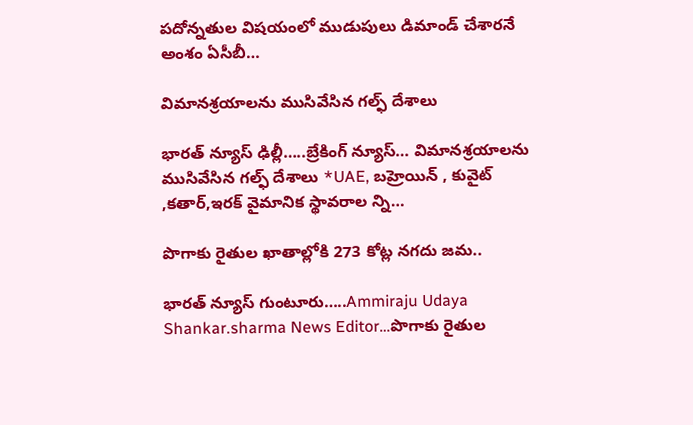పదోన్నతుల విషయంలో ముడుపులు డిమాండ్‌ చేశారనే అంశం ఏసీబీ…

విమానశ్రయాలను ముసివేసిన గల్ఫ్ దేశాలు

భారత్ న్యూస్ ఢిల్లీ…..బ్రేకింగ్ న్యూస్… విమానశ్రయాలను ముసివేసిన గల్ఫ్ దేశాలు *UAE, బహ్రెయిన్ , కువైట్ ,కతార్,ఇరక్ వైమానిక స్థావరాల న్ని…

పొగాకు రైతుల ఖాతాల్లోకి 273 కోట్ల నగదు జమ..

భారత్ న్యూస్ గుంటూరు…..Ammiraju Udaya Shankar.sharma News Editor…పొగాకు రైతుల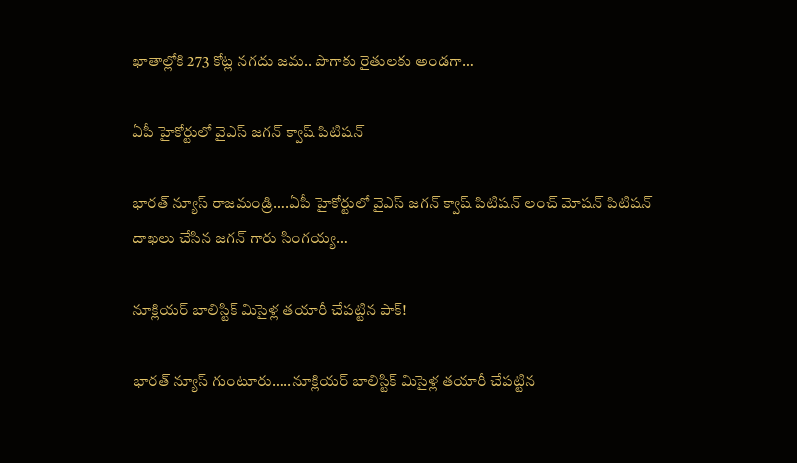ఖాతాల్లోకి 273 కోట్ల నగదు జమ.. పొగాకు రైతులకు అండగా…

ఏపీ హైకోర్టులో వైఎస్ జగన్ క్వాష్ పిటిషన్

భారత్ న్యూస్ రాజమండ్రి….ఏపీ హైకోర్టులో వైఎస్ జగన్ క్వాష్ పిటిషన్ లంచ్ మోషన్ పిటిషన్ దాఖలు చేసిన జగన్ గారు సింగయ్య…

నూక్లియర్‌ బాలిస్టిక్‌ మిసైళ్ల తయారీ చేపట్టిన పాక్‌!

భారత్ న్యూస్ గుంటూరు…..నూక్లియర్‌ బాలిస్టిక్‌ మిసైళ్ల తయారీ చేపట్టిన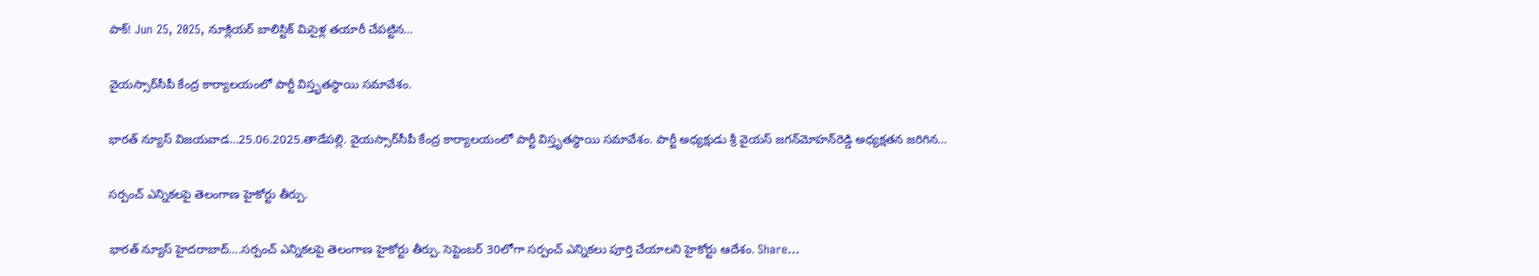పాక్‌! Jun 25, 2025, నూక్లియర్‌ బాలిస్టిక్‌ మిసైళ్ల తయారీ చేపట్టిన…

వైయస్సార్‌సీపీ కేంద్ర కార్యాలయంలో పార్టీ విస్తృతస్థాయి సమావేశం.

భారత్ న్యూస్ విజయవాడ…25.06.2025.తాడేపల్లి. వైయస్సార్‌సీపీ కేంద్ర కార్యాలయంలో పార్టీ విస్తృతస్థాయి సమావేశం. పార్టీ అధ్యక్షుడు శ్రీ వైయస్‌ జగన్‌మోహన్‌రెడ్డి అధ్యక్షతన జరిగిన…

సర్పంచ్ ఎన్నికలపై తెలంగాణ హైకోర్టు తీర్పు.

భారత్ న్యూస్ హైదరాబాద్….సర్పంచ్ ఎన్నికలపై తెలంగాణ హైకోర్టు తీర్పు. సెప్టెంబర్ 30లోగా సర్పంచ్ ఎన్నికలు పూర్తి చేయాలని హైకోర్టు ఆదేశం. Share…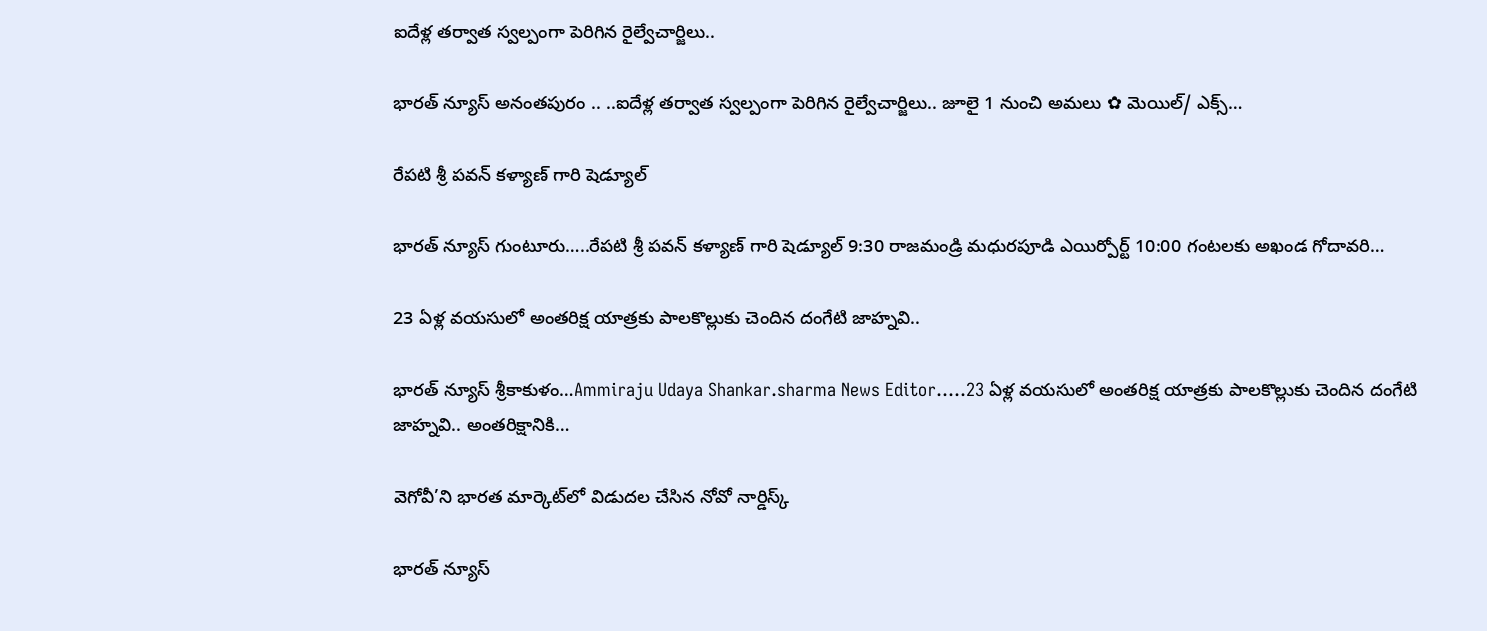ఐదేళ్ల తర్వాత స్వల్పంగా పెరిగిన రైల్వేచార్జిలు..

భారత్ న్యూస్ అనంతపురం .. ..ఐదేళ్ల తర్వాత స్వల్పంగా పెరిగిన రైల్వేచార్జిలు.. జూలై 1 నుంచి అమలు ✿ మెయిల్/ ఎక్స్…

రేపటి శ్రీ పవన్ కళ్యాణ్ గారి షెడ్యూల్

భారత్ న్యూస్ గుంటూరు…..రేపటి శ్రీ పవన్ కళ్యాణ్ గారి షెడ్యూల్ 9:30 రాజమండ్రి మధురపూడి ఎయిర్పోర్ట్ 10:00 గంటలకు అఖండ గోదావరి…

23 ఏళ్ల వయసులో అంతరిక్ష యాత్రకు పాలకొల్లుకు చెందిన దంగేటి జాహ్నవి..

భారత్ న్యూస్ శ్రీకాకుళం…Ammiraju Udaya Shankar.sharma News Editor…..23 ఏళ్ల వయసులో అంతరిక్ష యాత్రకు పాలకొల్లుకు చెందిన దంగేటి జాహ్నవి.. అంతరిక్షానికి…

వెగోవీ’ని భారత మార్కెట్‌లో విడుదల చేసిన నోవో నార్డిస్క్‌

భారత్ న్యూస్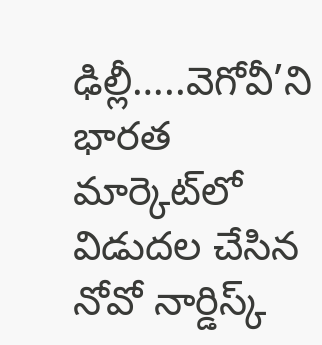ఢిల్లీ…..వెగోవీ’ని భారత మార్కెట్‌లో విడుదల చేసిన నోవో నార్డిస్క్‌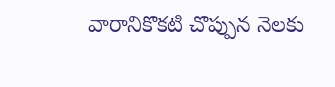వారానికొకటి చొప్పున నెలకు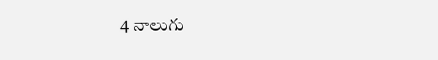4 నాలుగు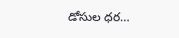డోసుల ధర…